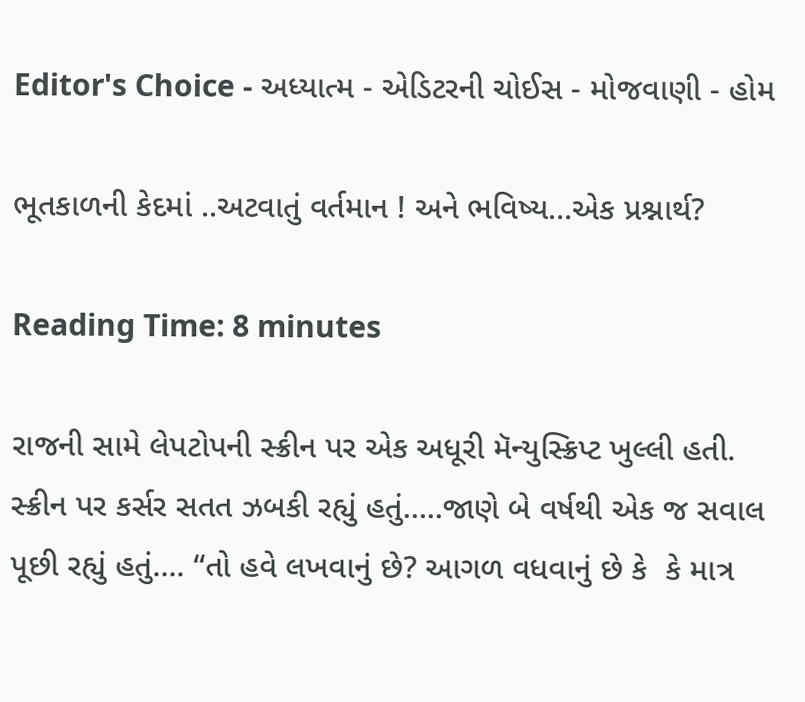Editor's Choice - અધ્યાત્મ - એડિટરની ચોઈસ - મોજવાણી - હોમ

ભૂતકાળની કેદમાં ..અટવાતું વર્તમાન ! અને ભવિષ્ય…એક પ્રશ્નાર્થ?

Reading Time: 8 minutes

રાજની સામે લેપટોપની સ્ક્રીન પર એક અધૂરી મૅન્યુસ્ક્રિપ્ટ ખુલ્લી હતી. સ્ક્રીન પર કર્સર સતત ઝબકી રહ્યું હતું…..જાણે બે વર્ષથી એક જ સવાલ પૂછી રહ્યું હતું…. “તો હવે લખવાનું છે? આગળ વધવાનું છે કે  કે માત્ર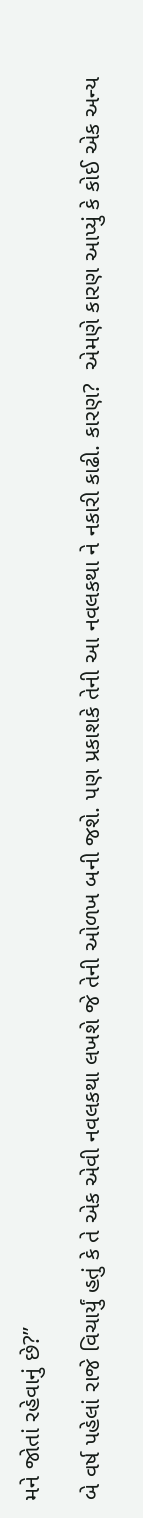મને જોતાં રહેવાનું છે?”

બે વર્ષ પહેલાં રાજે વિચાર્યું હતું કે તે એક એવી નવલકથા લખશે જે તેની ઓળખ બની જશે. પણ પ્રકાશકે તેની આ નવલકથા ને નકારી કાઢી. કારણ?  એમણે કારણ આપ્યું કે કોઈ એક અન્ય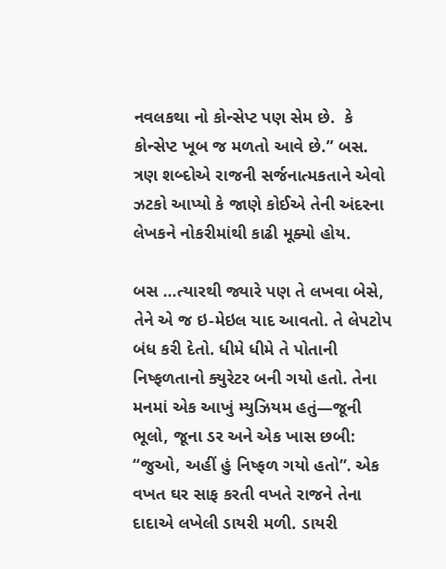નવલકથા નો કોન્સેપ્ટ પણ સેમ છે.  કે કોન્સેપ્ટ ખૂબ જ મળતો આવે છે.” બસ. ત્રણ શબ્દોએ રાજની સર્જનાત્મકતાને એવો ઝટકો આપ્યો કે જાણે કોઈએ તેની અંદરના લેખકને નોકરીમાંથી કાઢી મૂક્યો હોય.

બસ …ત્યારથી જ્યારે પણ તે લખવા બેસે, તેને એ જ ઇ-મેઇલ યાદ આવતો. તે લેપટોપ બંધ કરી દેતો. ધીમે ધીમે તે પોતાની નિષ્ફળતાનો ક્યુરેટર બની ગયો હતો. તેના મનમાં એક આખું મ્યુઝિયમ હતું—જૂની ભૂલો, જૂના ડર અને એક ખાસ છબી: “જુઓ, અહીં હું નિષ્ફળ ગયો હતો”. એક વખત ઘર સાફ કરતી વખતે રાજને તેના દાદાએ લખેલી ડાયરી મળી. ડાયરી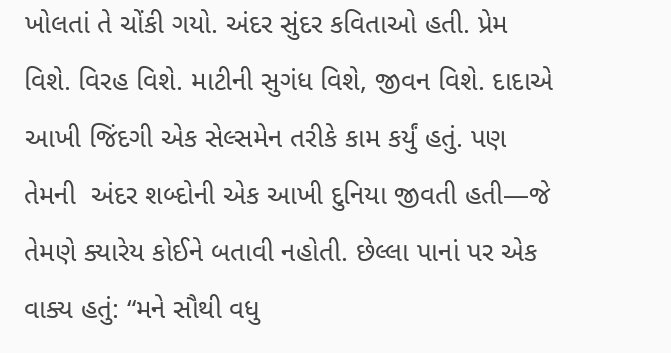ખોલતાં તે ચોંકી ગયો. અંદર સુંદર કવિતાઓ હતી. પ્રેમ વિશે. વિરહ વિશે. માટીની સુગંધ વિશે, જીવન વિશે. દાદાએ આખી જિંદગી એક સેલ્સમેન તરીકે કામ કર્યું હતું. પણ તેમની  અંદર શબ્દોની એક આખી દુનિયા જીવતી હતી—જે તેમણે ક્યારેય કોઈને બતાવી નહોતી. છેલ્લા પાનાં પર એક વાક્ય હતું: “મને સૌથી વધુ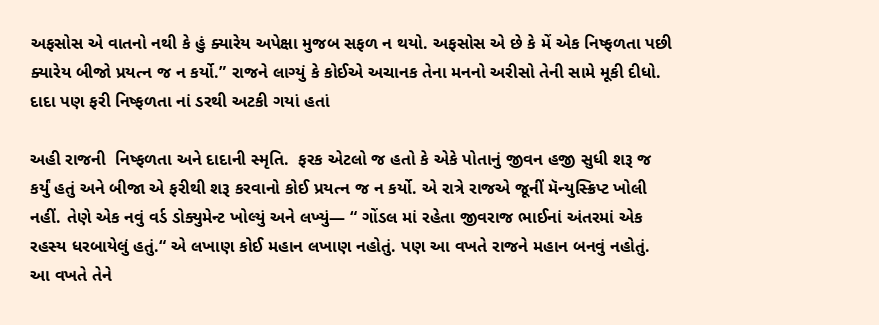અફસોસ એ વાતનો નથી કે હું ક્યારેય અપેક્ષા મુજબ સફળ ન થયો. અફસોસ એ છે કે મેં એક નિષ્ફળતા પછી ક્યારેય બીજો પ્રયત્ન જ ન કર્યો.” રાજને લાગ્યું કે કોઈએ અચાનક તેના મનનો અરીસો તેની સામે મૂકી દીધો. દાદા પણ ફરી નિષ્ફળતા નાં ડરથી અટકી ગયાં હતાં

અહી રાજની  નિષ્ફળતા અને દાદાની સ્મૃતિ.  ફરક એટલો જ હતો કે એકે પોતાનું જીવન હજી સુધી શરૂ જ કર્યું હતું અને બીજા એ ફરીથી શરૂ કરવાનો કોઈ પ્રયત્ન જ ન કર્યો. એ રાત્રે રાજએ જૂનીં મૅન્યુસ્ક્રિપ્ટ ખોલી નહીં. તેણે એક નવું વર્ડ ડોક્યુમેન્ટ ખોલ્યું અને લખ્યું— “ ગોંડલ માં રહેતા જીવરાજ ભાઈનાં અંતરમાં એક રહસ્ય ધરબાયેલું હતું.“ એ લખાણ કોઈ મહાન લખાણ નહોતું. પણ આ વખતે રાજને મહાન બનવું નહોતું. આ વખતે તેને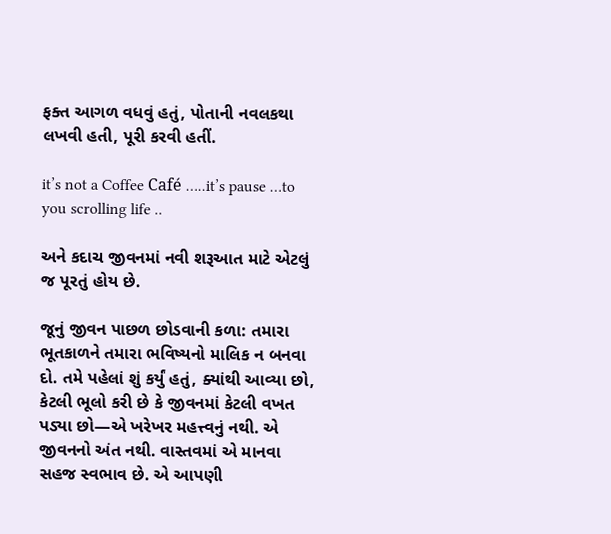ફક્ત આગળ વધવું હતું, પોતાની નવલકથા લખવી હતી, પૂરી કરવી હતીં.

it’s not a Coffee Café …..it’s pause …to you scrolling life ..

અને કદાચ જીવનમાં નવી શરૂઆત માટે એટલું જ પૂરતું હોય છે.

જૂનું જીવન પાછળ છોડવાની કળા: તમારા ભૂતકાળને તમારા ભવિષ્યનો માલિક ન બનવા દો. તમે પહેલાં શું કર્યું હતું, ક્યાંથી આવ્યા છો, કેટલી ભૂલો કરી છે કે જીવનમાં કેટલી વખત પડ્યા છો—એ ખરેખર મહત્ત્વનું નથી. એ જીવનનો અંત નથી. વાસ્તવમાં એ માનવા સહજ સ્વભાવ છે. એ આપણી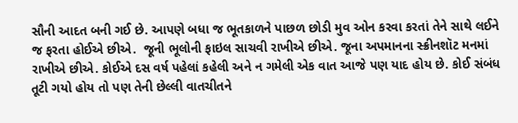સૌની આદત બની ગઈ છે. આપણે બધા જ ભૂતકાળને પાછળ છોડી મુવ ઓન કરવા કરતાં તેને સાથે લઈને જ ફરતા હોઈએ છીએ.  જૂની ભૂલોની ફાઇલ સાચવી રાખીએ છીએ. જૂના અપમાનના સ્ક્રીનશૉટ મનમાં રાખીએ છીએ. કોઈએ દસ વર્ષ પહેલાં કહેલી અને ન ગમેલી એક વાત આજે પણ યાદ હોય છે. કોઈ સંબંધ તૂટી ગયો હોય તો પણ તેની છેલ્લી વાતચીતને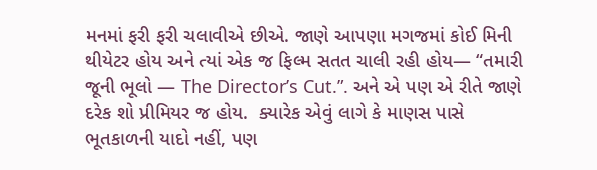મનમાં ફરી ફરી ચલાવીએ છીએ. જાણે આપણા મગજમાં કોઈ મિની થીયેટર હોય અને ત્યાં એક જ ફિલ્મ સતત ચાલી રહી હોય— “તમારી જૂની ભૂલો — The Director’s Cut.”. અને એ પણ એ રીતે જાણે દરેક શો પ્રીમિયર જ હોય.  ક્યારેક એવું લાગે કે માણસ પાસે ભૂતકાળની યાદો નહીં, પણ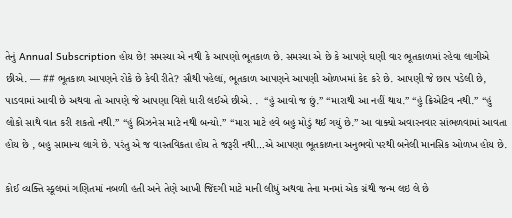તેનું Annual Subscription હોય છે! સમસ્યા એ નથી કે આપણો ભૂતકાળ છે. સમસ્યા એ છે કે આપણે ઘણી વાર ભૂતકાળમાં રહેવા લાગીએ છીએ. — ## ભૂતકાળ આપણને રોકે છે કેવી રીતે? સૌથી પહેલાં, ભૂતકાળ આપણને આપણી ઓળખમાં કેદ કરે છે. આપણી જે છાપ પડેલી છે, પાડવામાં આવી છે અથવા તો આપણે જે આપણા વિશે ધારી લઈએ છીએ. .  “હું આવો જ છું.” “મારાથી આ નહીં થાય.” “હું ક્રિએટિવ નથી.” “હું લોકો સાથે વાત કરી શકતો નથી.” “હું બિઝનેસ માટે નથી બન્યો.” “મારા માટે હવે બહુ મોડું થઈ ગયું છે.” આ વાક્યો અવારનવાર સાંભળવામાં આવતા હોય છે , બહુ સામાન્ય લાગે છે. પરંતુ એ જ વાસ્તવિકતા હોય તે જરૂરી નથી…એ આપણા ભૂતકાળના અનુભવો પરથી બનેલી માનસિક ઓળખ હોય છે.

કોઈ વ્યક્તિ સ્કૂલમાં ગણિતમાં નબળી હતી અને તેણે આખી જિંદગી માટે માની લીધું અથવા તેના મનમાં એક ગ્રંથી જન્મ લઇ લે છે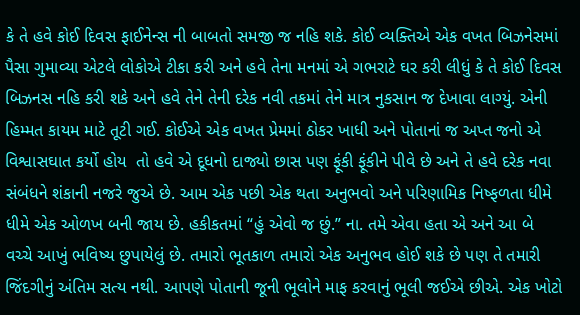કે તે હવે કોઈ દિવસ ફાઈનેન્સ ની બાબતો સમજી જ નહિ શકે. કોઈ વ્યક્તિએ એક વખત બિઝનેસમાં પૈસા ગુમાવ્યા એટલે લોકોએ ટીકા કરી અને હવે તેના મનમાં એ ગભરાટે ઘર કરી લીધું કે તે કોઈ દિવસ બિઝનસ નહિ કરી શકે અને હવે તેને તેની દરેક નવી તકમાં તેને માત્ર નુકસાન જ દેખાવા લાગ્યું. એની હિમ્મત કાયમ માટે તૂટી ગઈ. કોઈએ એક વખત પ્રેમમાં ઠોકર ખાધી અને પોતાનાં જ અપ્ત જનો એ વિશ્વાસઘાત કર્યો હોય  તો હવે એ દૂધનો દાજ્યો છાસ પણ ફૂંકી ફૂંકીને પીવે છે અને તે હવે દરેક નવા સંબંધને શંકાની નજરે જુએ છે. આમ એક પછી એક થતા અનુભવો અને પરિણામિક નિષ્ફળતા ધીમે ધીમે એક ઓળખ બની જાય છે. હકીકતમાં “હું એવો જ છું.” ના. તમે એવા હતા એ અને આ બે વચ્ચે આખું ભવિષ્ય છુપાયેલું છે. તમારો ભૂતકાળ તમારો એક અનુભવ હોઈ શકે છે પણ તે તમારી જિંદગીનું અંતિમ સત્ય નથી. આપણે પોતાની જૂની ભૂલોને માફ કરવાનું ભૂલી જઈએ છીએ. એક ખોટો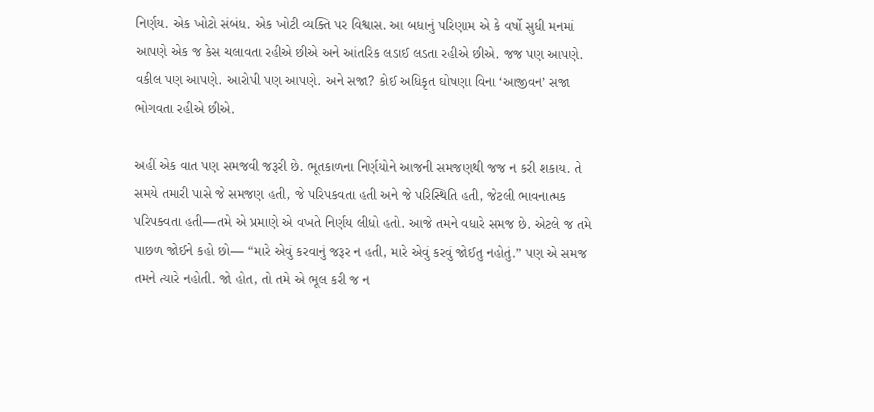નિર્ણય. એક ખોટો સંબંધ. એક ખોટી વ્યક્તિ પર વિશ્વાસ. આ બધાનું પરિણામ એ કે વર્ષો સુધી મનમાં આપણે એક જ કેસ ચલાવતા રહીએ છીએ અને આંતરિક લડાઈ લડતા રહીએ છીએ. જજ પણ આપણે. વકીલ પણ આપણે. આરોપી પણ આપણે. અને સજા? કોઈ અધિકૃત ઘોષણા વિના ‘આજીવન’ સજા ભોગવતા રહીએ છીએ.

અહીં એક વાત પણ સમજવી જરૂરી છે. ભૂતકાળના નિર્ણયોને આજની સમજણથી જજ ન કરી શકાય. તે સમયે તમારી પાસે જે સમજણ હતી, જે પરિપકવતા હતી અને જે પરિસ્થિતિ હતી, જેટલી ભાવનાત્મક પરિપક્વતા હતી—તમે એ પ્રમાણે એ વખતે નિર્ણય લીધો હતો. આજે તમને વધારે સમજ છે. એટલે જ તમે પાછળ જોઈને કહો છો— “મારે એવું કરવાનું જરૂર ન હતી, મારે એવું કરવું જોઈતુ નહોતું.” પણ એ સમજ તમને ત્યારે નહોતી. જો હોત, તો તમે એ ભૂલ કરી જ ન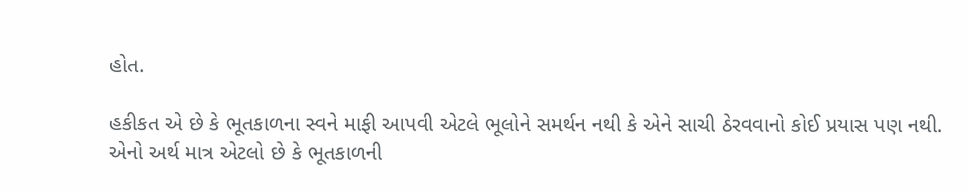હોત.

હકીકત એ છે કે ભૂતકાળના સ્વને માફી આપવી એટલે ભૂલોને સમર્થન નથી કે એને સાચી ઠેરવવાનો કોઈ પ્રયાસ પણ નથી. એનો અર્થ માત્ર એટલો છે કે ભૂતકાળની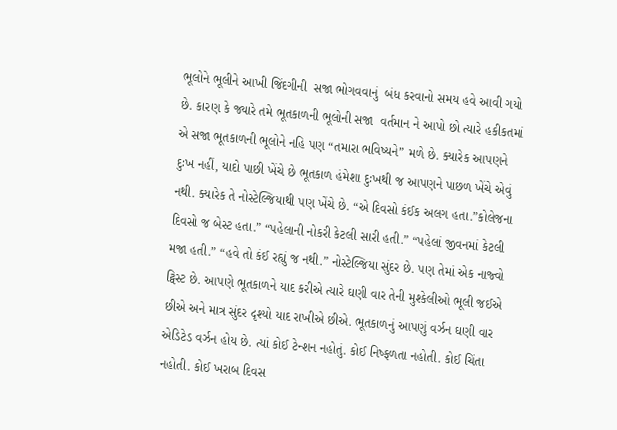ભૂલોને ભૂલીને આખી જિંદગીની  સજા ભોગવવાનું  બંધ કરવાનો સમય હવે આવી ગયો છે. કારણ કે જ્યારે તમે ભૂતકાળની ભૂલોની સજા  વર્તમાન ને આપો છો ત્યારે હકીકતમાં એ સજા ભૂતકાળની ભૂલોને નહિ પણ “તમારા ભવિષ્યને” મળે છે. ક્યારેક આપણને દુઃખ નહીં, યાદો પાછી ખેંચે છે ભૂતકાળ હંમેશા દુઃખથી જ આપણને પાછળ ખેંચે એવું નથી. ક્યારેક તે નોસ્ટેલ્જિયાથી પણ ખેંચે છે. “એ દિવસો કંઈક અલગ હતા.”કોલેજના દિવસો જ બેસ્ટ હતા.” “પહેલાની નોકરી કેટલી સારી હતી.” “પહેલાં જીવનમાં કેટલી મજા હતી.” “હવે તો કંઈ રહ્યું જ નથી.” નોસ્ટેલ્જિયા સુંદર છે. પણ તેમાં એક નાજ્વો ટ્વિસ્ટ છે. આપણે ભૂતકાળને યાદ કરીએ ત્યારે ઘણી વાર તેની મુશ્કેલીઓ ભૂલી જઈએ છીએ અને માત્ર સુંદર દૃશ્યો યાદ રાખીએ છીએ. ભૂતકાળનું આપણું વર્ઝન ઘણી વાર એડિટેડ વર્ઝન હોય છે. ત્યાં કોઈ ટેન્શન નહોતું. કોઈ નિષ્ફળતા નહોતી. કોઈ ચિંતા નહોતી. કોઈ ખરાબ દિવસ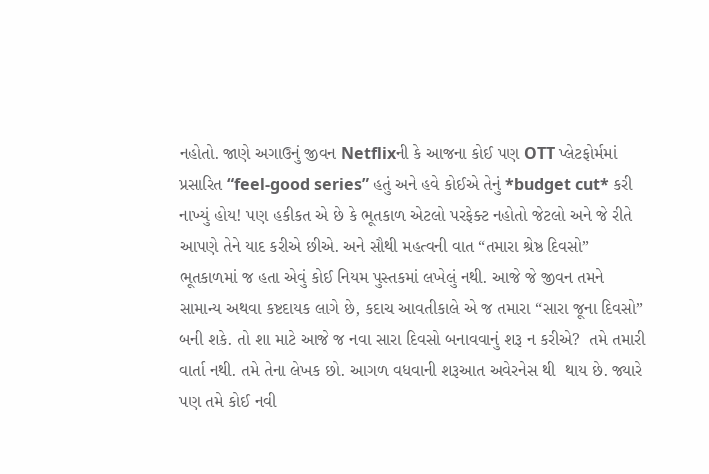નહોતો. જાણે અગાઉનું જીવન Netflixની કે આજના કોઈ પણ OTT પ્લેટફોર્મમાં પ્રસારિત “feel-good series” હતું અને હવે કોઈએ તેનું *budget cut* કરી નાખ્યું હોય! પણ હકીકત એ છે કે ભૂતકાળ એટલો પરફેક્ટ નહોતો જેટલો અને જે રીતે આપણે તેને યાદ કરીએ છીએ. અને સૌથી મહત્વની વાત “તમારા શ્રેષ્ઠ દિવસો” ભૂતકાળમાં જ હતા એવું કોઈ નિયમ પુસ્તકમાં લખેલું નથી. આજે જે જીવન તમને સામાન્ય અથવા કષ્ટદાયક લાગે છે, કદાચ આવતીકાલે એ જ તમારા “સારા જૂના દિવસો” બની શકે. તો શા માટે આજે જ નવા સારા દિવસો બનાવવાનું શરૂ ન કરીએ?  તમે તમારી વાર્તા નથી. તમે તેના લેખક છો. આગળ વધવાની શરૂઆત અવેરનેસ થી  થાય છે. જ્યારે પણ તમે કોઈ નવી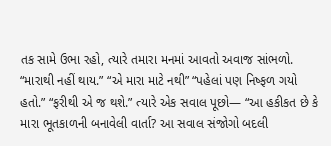તક સામે ઉભા રહો, ત્યારે તમારા મનમાં આવતો અવાજ સાંભળો. “મારાથી નહીં થાય.” “એ મારા માટે નથી” “પહેલાં પણ નિષ્ફળ ગયો હતો.” “ફરીથી એ જ થશે.” ત્યારે એક સવાલ પૂછો— “આ હકીકત છે કે મારા ભૂતકાળની બનાવેલી વાર્તા? આ સવાલ સંજોગો બદલી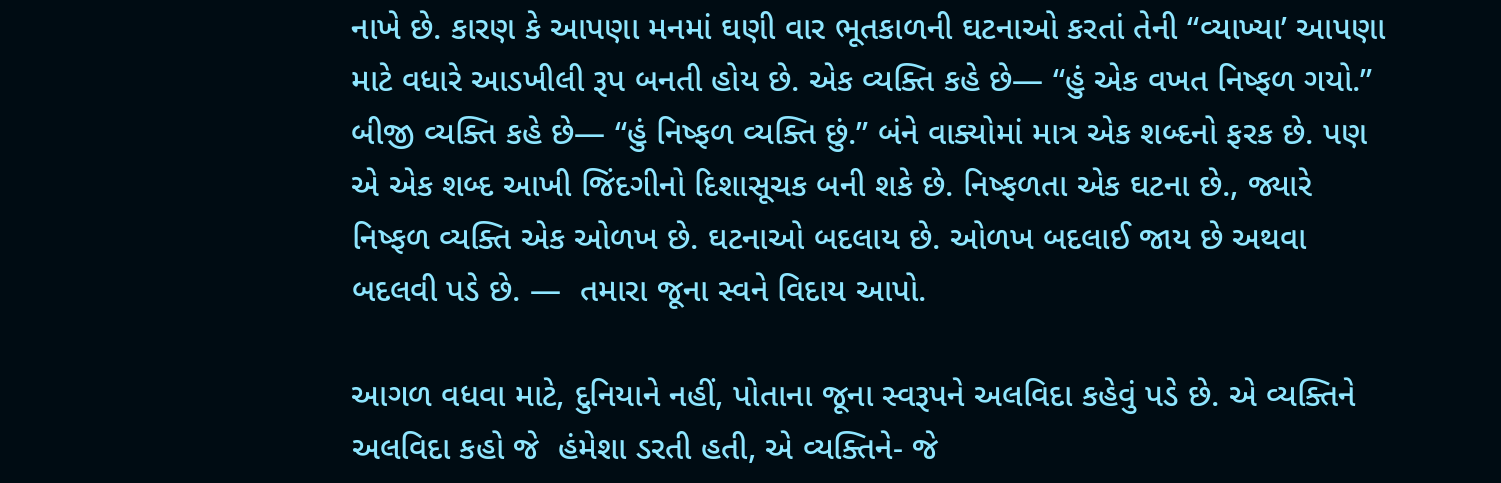નાખે છે. કારણ કે આપણા મનમાં ઘણી વાર ભૂતકાળની ઘટનાઓ કરતાં તેની “વ્યાખ્યા’ આપણા માટે વધારે આડખીલી રૂપ બનતી હોય છે. એક વ્યક્તિ કહે છે— “હું એક વખત નિષ્ફળ ગયો.” બીજી વ્યક્તિ કહે છે— “હું નિષ્ફળ વ્યક્તિ છું.” બંને વાક્યોમાં માત્ર એક શબ્દનો ફરક છે. પણ એ એક શબ્દ આખી જિંદગીનો દિશાસૂચક બની શકે છે. નિષ્ફળતા એક ઘટના છે., જ્યારે નિષ્ફળ વ્યક્તિ એક ઓળખ છે. ઘટનાઓ બદલાય છે. ઓળખ બદલાઈ જાય છે અથવા બદલવી પડે છે. —  તમારા જૂના સ્વને વિદાય આપો.

આગળ વધવા માટે, દુનિયાને નહીં, પોતાના જૂના સ્વરૂપને અલવિદા કહેવું પડે છે. એ વ્યક્તિને અલવિદા કહો જે  હંમેશા ડરતી હતી, એ વ્યક્તિને- જે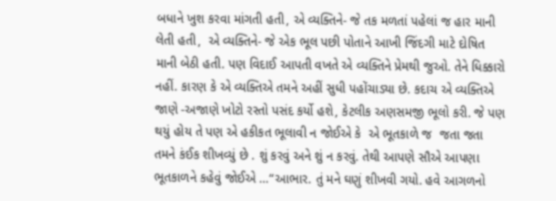બધાને ખુશ કરવા માંગતી હતી, એ વ્યક્તિને- જે તક મળતાં પહેલાં જ હાર માની લેતી હતી,  એ વ્યક્તિને- જે એક ભૂલ પછી પોતાને આખી જિંદગી માટે દોષિત માની બેઠી હતી. પણ વિદાઈ આપતી વખતે એ વ્યક્તિને પ્રેમથી જુઓ. તેને ધિક્કારો નહીં. કારણ કે એ વ્યક્તિએ તમને અહીં સુધી પહોંચાડ્યા છે. કદાચ એ વ્યક્તિએ જાણે -અજાણે ખોટો રસ્તો પસંદ કર્યો હશે, કેટલીક અણસમજી ભૂલો કરી. જે પણ થયું હોય તે પણ એ હકીકત ભૂલાવી ન જોઈએ કે  એ ભૂતકાળે જ  જતા જતા તમને કંઈક શીખવ્યું છે . શું કરવું અને શું ન કરવું. તેથી આપણે સૌએ આપણા ભૂતકાળને કહેવું જોઈએ …“આભાર. તું મને ઘણું શીખવી ગયો. હવે આગળનો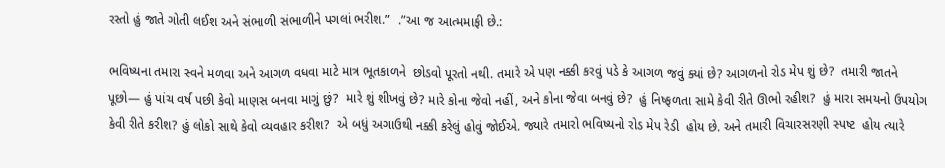રસ્તો હું જાતે ગોતી લઈશ અને સંભાળી સંભાળીને પગલાં ભરીશ.”  .”આ જ આત્મમાફી છે.:

ભવિષ્યના તમારા સ્વને મળવા અને આગળ વધવા માટે માત્ર ભૂતકાળને  છોડવો પૂરતો નથી. તમારે એ પણ નક્કી કરવું પડે કે આગળ જવું ક્યાં છે? આગળનો રોડ મેપ શું છે?  તમારી જાતને પૂછો— હું પાંચ વર્ષ પછી કેવો માણસ બનવા માગું છું?  મારે શું શીખવું છે? મારે કોના જેવો નહીં, અને કોના જેવા બનવું છે?  હું નિષ્ફળતા સામે કેવી રીતે ઊભો રહીશ?  હું મારા સમયનો ઉપયોગ કેવી રીતે કરીશ? હું લોકો સાથે કેવો વ્યવહાર કરીશ?  એ બધું અગાઉથી નક્કી કરેલું હોવું જોઈએ. જ્યારે તમારો ભવિષ્યનો રોડ મેપ રેડી  હોય છે. અને તમારી વિચારસરણી સ્પષ્ટ  હોય ત્યારે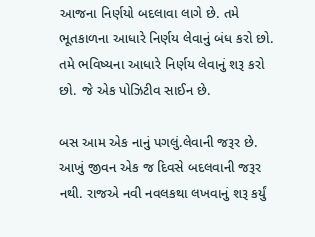આજના નિર્ણયો બદલાવા લાગે છે. તમે ભૂતકાળના આધારે નિર્ણય લેવાનું બંધ કરો છો. તમે ભવિષ્યના આધારે નિર્ણય લેવાનું શરૂ કરો છો. જે એક પોઝિટીવ સાઈન છે.

બસ આમ એક નાનું પગલું.લેવાની જરૂર છે. આખું જીવન એક જ દિવસે બદલવાની જરૂર નથી. રાજએ નવી નવલકથા લખવાનું શરૂ કર્યું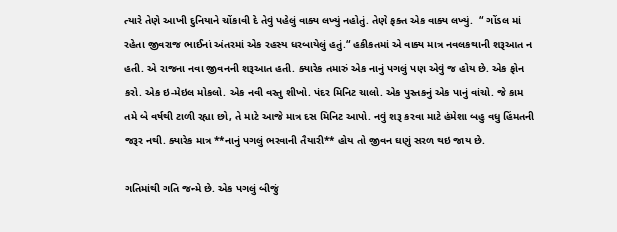ત્યારે તેણે આખી દુનિયાને ચોંકાવી દે તેવું પહેલું વાક્ય લખ્યું નહોતું. તેણે ફક્ત એક વાક્ય લખ્યું.  “ ગોંડલ માં રહેતા જીવરાજ ભાઈનાં અંતરમાં એક રહસ્ય ધરબાયેલું હતું.“ હકીકતમાં એ વાક્ય માત્ર નવલકથાની શરૂઆત ન હતી. એ રાજના નવા જીવનની શરૂઆત હતી. ક્યારેક તમારું એક નાનું પગલું પણ એવું જ હોય છે. એક ફોન કરો. એક ઇ-મેઇલ મોકલો. એક નવી વસ્તુ શીખો. પંદર મિનિટ ચાલો. એક પુસ્તકનું એક પાનું વાંચો. જે કામ તમે બે વર્ષથી ટાળી રહ્યા છો, તે માટે આજે માત્ર દસ મિનિટ આપો. નવું શરૂ કરવા માટે હંમેશા બહુ વધુ હિંમતની જરૂર નથી. ક્યારેક માત્ર **નાનું પગલું ભરવાની તૈયારી** હોય તો જીવન ઘણું સરળ થઇ જાય છે.

ગતિમાંથી ગતિ જન્મે છે. એક પગલું બીજું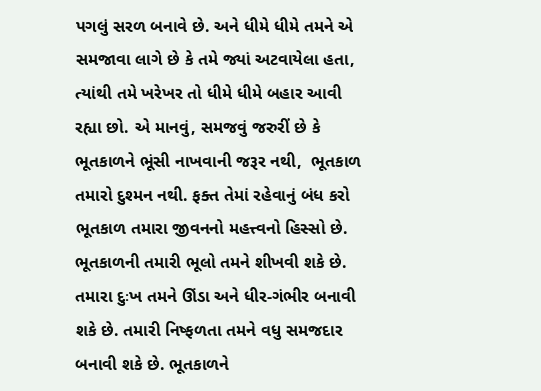પગલું સરળ બનાવે છે. અને ધીમે ધીમે તમને એ સમજાવા લાગે છે કે તમે જ્યાં અટવાયેલા હતા, ત્યાંથી તમે ખરેખર તો ધીમે ધીમે બહાર આવી રહ્યા છો. એ માનવું, સમજવું જરુરીં છે કે ભૂતકાળને ભૂંસી નાખવાની જરૂર નથી,  ભૂતકાળ તમારો દુશ્મન નથી. ફક્ત તેમાં રહેવાનું બંધ કરો ભૂતકાળ તમારા જીવનનો મહત્ત્વનો હિસ્સો છે. ભૂતકાળની તમારી ભૂલો તમને શીખવી શકે છે. તમારા દુઃખ તમને ઊંડા અને ધીર-ગંભીર બનાવી શકે છે. તમારી નિષ્ફળતા તમને વધુ સમજદાર બનાવી શકે છે. ભૂતકાળને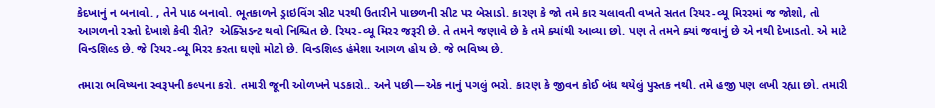કેદખાનું ન બનાવો. , તેને પાઠ બનાવો. ભૂતકાળને ડ્રાઇવિંગ સીટ પરથી ઉતારીને પાછળની સીટ પર બેસાડો. કારણ કે જો તમે કાર ચલાવતી વખતે સતત રિયર-વ્યૂ મિરરમાં જ જોશો, તો આગળનો રસ્તો દેખાશે કેવી રીતે?  એક્સિડન્ટ થવો નિશ્ચિત છે. રિયર-વ્યૂ મિરર જરૂરી છે. તે તમને જણાવે છે કે તમે ક્યાંથી આવ્યા છો. પણ તે તમને ક્યાં જવાનું છે એ નથી દેખાડતો. એ માટે વિન્ડશિલ્ડ છે. જે રિયર-વ્યૂ મિરર કરતા ઘણો મોટો છે. વિન્ડશિલ્ડ હંમેશા આગળ હોય છે. જે ભવિષ્ય છે.

તમારા ભવિષ્યના સ્વરૂપની કલ્પના કરો. તમારી જૂની ઓળખને પડકારો.. અને પછી—એક નાનું પગલું ભરો. કારણ કે જીવન કોઈ બંધ થયેલું પુસ્તક નથી. તમે હજી પણ લખી રહ્યા છો. તમારી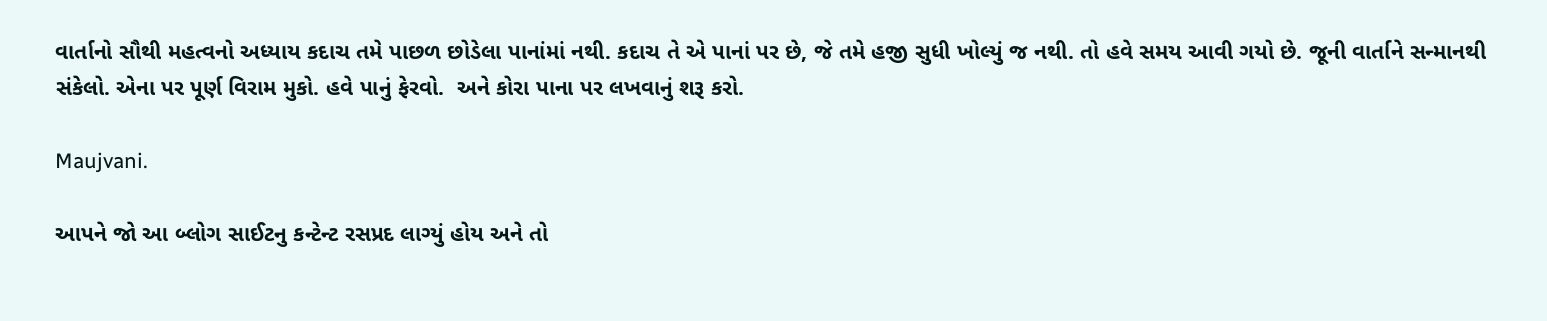વાર્તાનો સૌથી મહત્વનો અધ્યાય કદાચ તમે પાછળ છોડેલા પાનાંમાં નથી. કદાચ તે એ પાનાં પર છે, જે તમે હજી સુધી ખોલ્યું જ નથી. તો હવે સમય આવી ગયો છે. જૂની વાર્તાને સન્માનથી સંકેલો. એના પર પૂર્ણ વિરામ મુકો. હવે પાનું ફેરવો.  અને કોરા પાના પર લખવાનું શરૂ કરો.

Maujvani.

આપને જો આ બ્લોગ સાઈટનુ કન્ટેન્ટ રસપ્રદ લાગ્યું હોય અને તો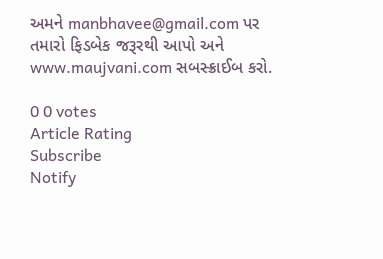અમને manbhavee@gmail.com પર તમારો ફિડબેક જરૂરથી આપો અને www.maujvani.com સબસ્ક્રાઈબ કરો.

0 0 votes
Article Rating
Subscribe
Notify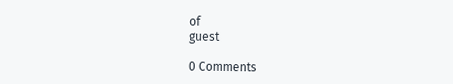of
guest

0 Comments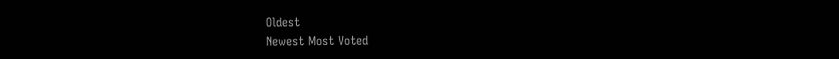Oldest
Newest Most Voted